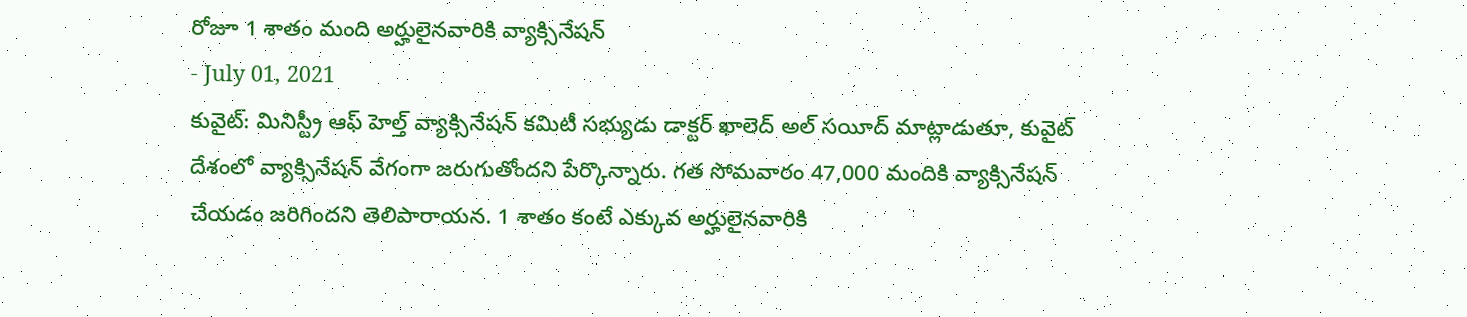రోజూ 1 శాతం మంది అర్హులైనవారికి వ్యాక్సినేషన్
- July 01, 2021
కువైట్: మినిస్ట్రీ ఆఫ్ హెల్త్ వ్యాక్సినేషన్ కమిటీ సభ్యుడు డాక్టర్ ఖాలెద్ అల్ సయీద్ మాట్లాడుతూ, కువైట్ దేశంలో వ్యాక్సినేషన్ వేగంగా జరుగుతోందని పేర్కొన్నారు. గత సోమవారం 47,000 మందికి వ్యాక్సినేషన్ చేయడం జరిగిందని తెలిపారాయన. 1 శాతం కంటే ఎక్కువ అర్హులైనవారికి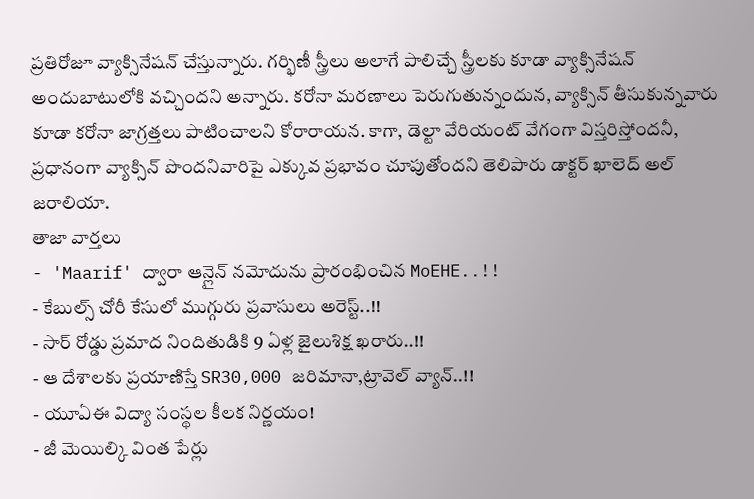ప్రతిరోజూ వ్యాక్సినేషన్ చేస్తున్నారు. గర్భిణీ స్త్రీలు అలాగే పాలిచ్చే స్త్రీలకు కూడా వ్యాక్సినేషన్ అందుబాటులోకి వచ్చిందని అన్నారు. కరోనా మరణాలు పెరుగుతున్నందున, వ్యాక్సిన్ తీసుకున్నవారు కూడా కరోనా జాగ్రత్తలు పాటించాలని కోరారాయన. కాగా, డెల్టా వేరియంట్ వేగంగా విస్తరిస్తోందనీ, ప్రధానంగా వ్యాక్సిన్ పొందనివారిపై ఎక్కువ ప్రభావం చూపుతోందని తెలిపారు డాక్టర్ ఖాలెద్ అల్ జరాలియా.
తాజా వార్తలు
- 'Maarif' ద్వారా ఆన్లైన్ నమోదును ప్రారంభించిన MoEHE..!!
- కేబుల్స్ చోరీ కేసులో ముగ్గురు ప్రవాసులు అరెస్ట్..!!
- సార్ రోడ్డు ప్రమాద నిందితుడికి 9 ఏళ్ల జైలుశిక్ష ఖరారు..!!
- ఆ దేశాలకు ప్రయాణిస్తే SR30,000 జరిమానా,ట్రావెల్ వ్యాన్..!!
- యూఏఈ విద్యా సంస్థల కీలక నిర్ణయం!
- జీ మెయిల్కి వింత పేర్లు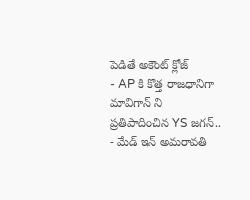పెడితే అకౌంట్ క్లోజ్
- AP కి కొత్త రాజధానిగా మావిగాన్ ని ప్రతిపాదించిన YS జగన్..
- మేడ్ ఇన్ అమరావతి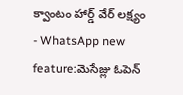క్వాంటం హార్డ్ వేర్ లక్ష్యం
- WhatsApp new feature:మెసేజ్లు ఓపెన్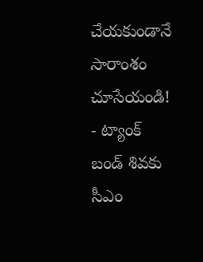చేయకుండానే సారాంశం చూసేయండి!
- ట్యాంక్ బండ్ శివకు సీఎం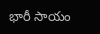భారీ సాయం